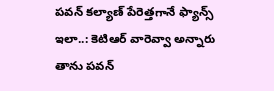పవన్ కల్యాణ్ పేరెత్తగానే ఫ్యాన్స్ ఇలా..: కెటిఆర్ వారెవ్వా అన్నారు
తాను పవన్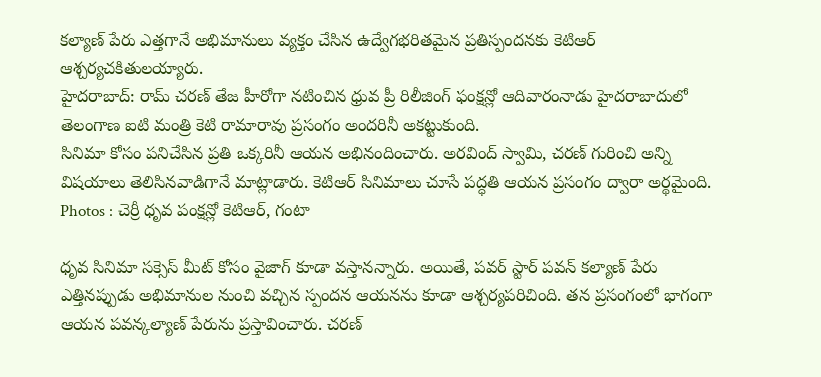కల్యాణ్ పేరు ఎత్తగానే అభిమానులు వ్యక్తం చేసిన ఉద్వేగభరితమైన ప్రతిస్పందనకు కెటిఆర్ ఆశ్చర్యచకితులయ్యారు.
హైదరాబాద్: రామ్ చరణ్ తేజ హీరోగా నటించిన ధ్రువ ప్రీ రిలీజింగ్ ఫంక్షన్లో ఆదివారంనాడు హైదరాబాదులో తెలంగాణ ఐటి మంత్రి కెటి రామారావు ప్రసంగం అందరినీ అకట్టుకుంది.
సినిమా కోసం పనిచేసిన ప్రతి ఒక్కరినీ ఆయన అభినందించారు. అరవింద్ స్వామి, చరణ్ గురించి అన్ని విషయాలు తెలిసినవాడిగానే మాట్లాడారు. కెటిఆర్ సినిమాలు చూసే పద్ధతి ఆయన ప్రసంగం ద్వారా అర్థమైంది.
Photos : చెర్రీ ధృవ పంక్షన్లో కెటిఆర్, గంటా

ధృవ సినిమా సక్సెస్ మీట్ కోసం వైజాగ్ కూడా వస్తానన్నారు. అయితే, పవర్ స్టార్ పవన్ కల్యాణ్ పేరు ఎత్తినప్పుడు అభిమానుల నుంచి వచ్చిన స్పందన ఆయనను కూడా ఆశ్చర్యపరిచింది. తన ప్రసంగంలో భాగంగా ఆయన పవన్కల్యాణ్ పేరును ప్రస్తావించారు. చరణ్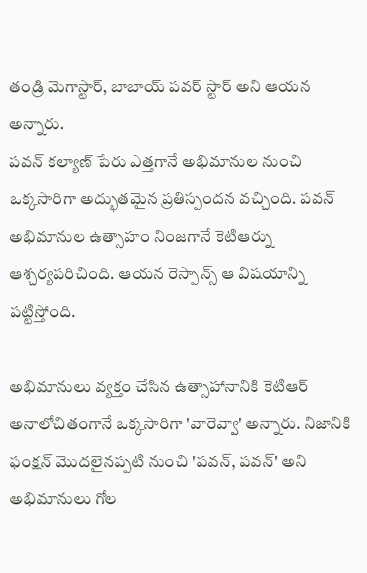తండ్రి మెగాస్టార్, బాబాయ్ పవర్ స్టార్ అని ఆయన అన్నారు.
పవన్ కల్యాణ్ పేరు ఎత్తగానే అభిమానుల నుంచి ఒక్కసారిగా అద్భుతమైన ప్రతిస్పందన వచ్చింది. పవన్ అభిమానుల ఉత్సాహం నింజగానే కెటిఆర్ను ఆశ్చర్యపరిచింది. ఆయన రెస్పాన్స్ ఆ విషయాన్ని పట్టిస్తోంది.

అభిమానులు వ్యక్తం చేసిన ఉత్సాహానానికి కెటిఆర్ అనాలోచితంగానే ఒక్కసారిగా 'వారెవ్వా' అన్నారు. నిజానికి ఫంక్షన్ మొదలైనప్పటి నుంచి 'పవన్, పవన్' అని అభిమానులు గోల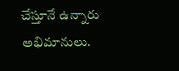చేస్తూనే ఉన్నారు అభిమానులు.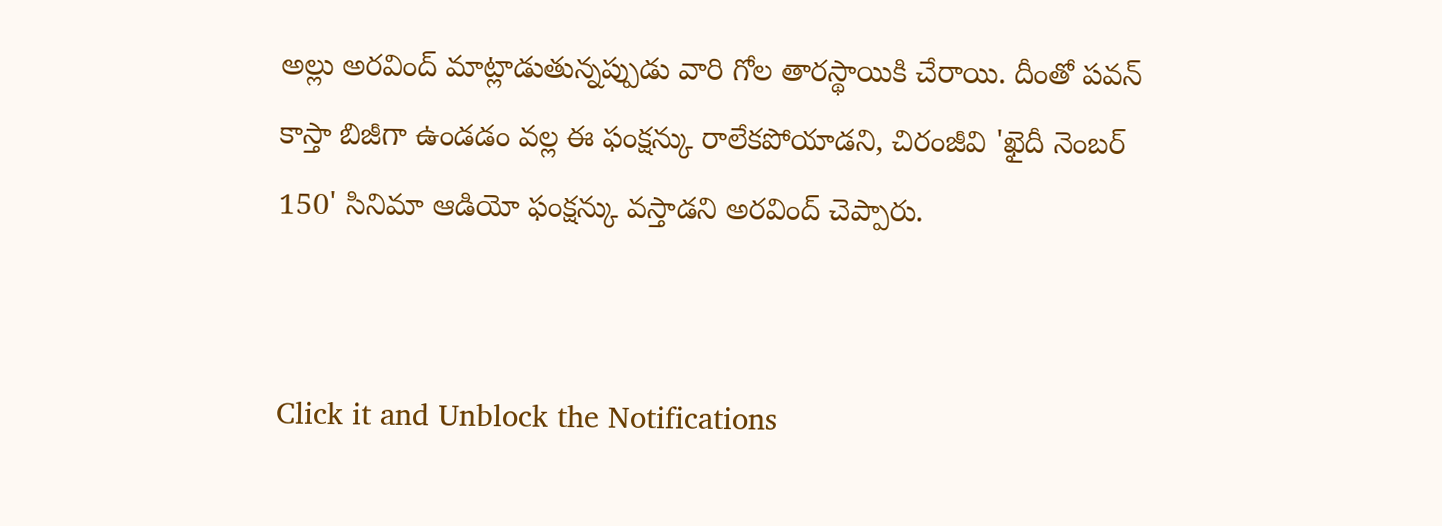అల్లు అరవింద్ మాట్లాడుతున్నప్పుడు వారి గోల తారస్థాయికి చేరాయి. దీంతో పవన్ కాస్తా బిజీగా ఉండడం వల్ల ఈ ఫంక్షన్కు రాలేకపోయాడని, చిరంజీవి 'ఖైదీ నెంబర్ 150' సినిమా ఆడియో ఫంక్షన్కు వస్తాడని అరవింద్ చెప్పారు.


Click it and Unblock the Notifications